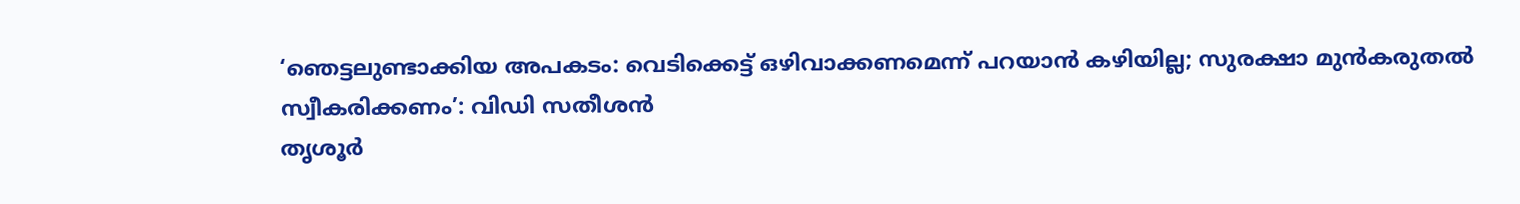‘ഞെട്ടലുണ്ടാക്കിയ അപകടം: വെടിക്കെട്ട് ഒഴിവാക്കണമെന്ന് പറയാൻ കഴിയില്ല; സുരക്ഷാ മുൻകരുതൽ സ്വീകരിക്കണം’: വിഡി സതീശൻ
തൃശൂർ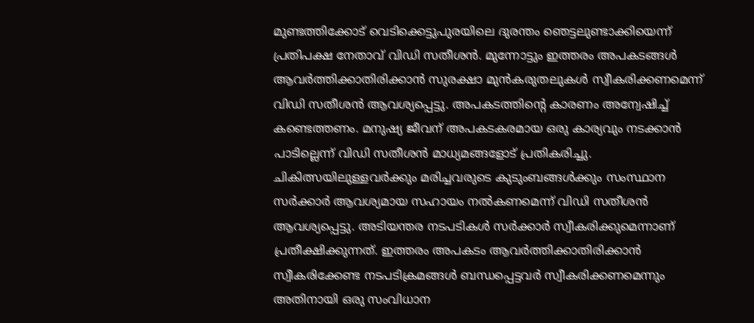മുണ്ടത്തിക്കോട് വെടിക്കെട്ടുപുരയിലെ ദുരന്തം ഞെട്ടലുണ്ടാക്കിയെന്ന് പ്രതിപക്ഷ നേതാവ് വിഡി സതീശൻ. മുന്നോട്ടും ഇത്തരം അപകടങ്ങൾ ആവർത്തിക്കാതിരിക്കാൻ സുരക്ഷാ മുൻകരുതലുകൾ സ്വീകരിക്കണമെന്ന് വിഡി സതീശൻ ആവശ്യപ്പെട്ടു. അപകടത്തിന്റെ കാരണം അന്വേഷിച്ച് കണ്ടെത്തണം. മനുഷ്യ ജീവന് അപകടകരമായ ഒരു കാര്യവും നടക്കാൻ പാടില്ലെന്ന് വിഡി സതീശൻ മാധ്യമങ്ങളോട് പ്രതികരിച്ചു.
ചികിത്സയിലുള്ളവർക്കും മരിച്ചവരുടെ കുടുംബങ്ങൾക്കും സംസ്ഥാന സർക്കാർ ആവശ്യമായ സഹായം നൽകണമെന്ന് വിഡി സതീശൻ ആവശ്യപ്പെട്ടു. അടിയന്തര നടപടികൾ സർക്കാർ സ്വീകരിക്കുമെന്നാണ് പ്രതീക്ഷിക്കുന്നത്. ഇത്തരം അപകടം ആവർത്തിക്കാതിരിക്കാൻ സ്വീകരിക്കേണ്ട നടപടിക്രമങ്ങൾ ബന്ധപ്പെട്ടവർ സ്വീകരിക്കണമെന്നും അതിനായി ഒരു സംവിധാന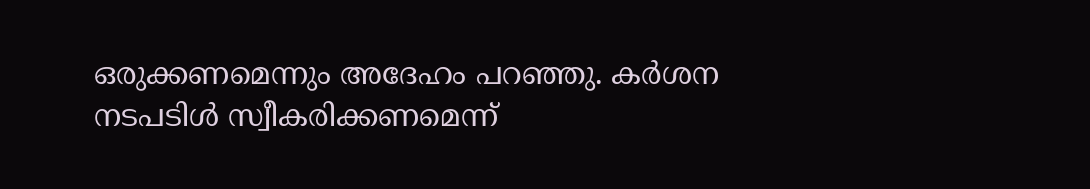ഒരുക്കണമെന്നും അദേഹം പറഞ്ഞു. കർശന നടപടിൾ സ്വീകരിക്കണമെന്ന്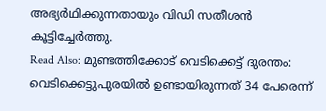അഭ്യർഥിക്കുന്നതായും വിഡി സതീശൻ കൂട്ടിച്ചേർത്തു.
Read Also: മുണ്ടത്തിക്കോട് വെടിക്കെട്ട് ദുരന്തം: വെടിക്കെട്ടുപുരയിൽ ഉണ്ടായിരുന്നത് 34 പേരെന്ന്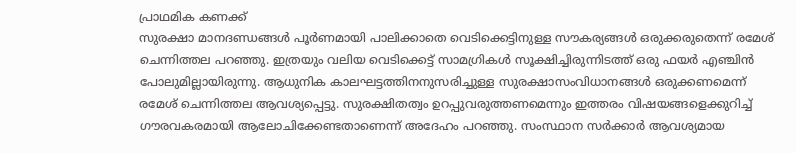പ്രാഥമിക കണക്ക്
സുരക്ഷാ മാനദണ്ഡങ്ങൾ പൂർണമായി പാലിക്കാതെ വെടിക്കെട്ടിനുള്ള സൗകര്യങ്ങൾ ഒരുക്കരുതെന്ന് രമേശ് ചെന്നിത്തല പറഞ്ഞു. ഇത്രയും വലിയ വെടിക്കെട്ട് സാമഗ്രികൾ സൂക്ഷിച്ചിരുന്നിടത്ത് ഒരു ഫയർ എഞ്ചിൻ പോലുമില്ലായിരുന്നു. ആധുനിക കാലഘട്ടത്തിനനുസരിച്ചുള്ള സുരക്ഷാസംവിധാനങ്ങൾ ഒരുക്കണമെന്ന് രമേശ് ചെന്നിത്തല ആവശ്യപ്പെട്ടു. സുരക്ഷിതത്വം ഉറപ്പുവരുത്തണമെന്നും ഇത്തരം വിഷയങ്ങളെക്കുറിച്ച് ഗൗരവകരമായി ആലോചിക്കേണ്ടതാണെന്ന് അദേഹം പറഞ്ഞു. സംസ്ഥാന സർക്കാർ ആവശ്യമായ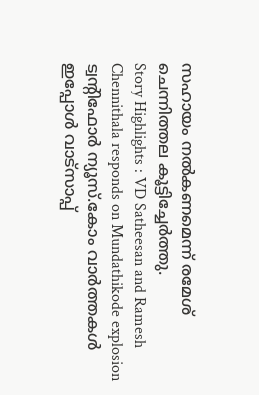സഹായം നൽകണമെന്ന് രമേശ് ചെന്നിത്തല കൂട്ടിച്ചേർത്തു.
Story Highlights : VD Satheesan and Ramesh Chennithala responds on Mundathikode explosion
ട്വന്റിഫോർ ന്യൂസ്.കോം വാർത്തകൾ ഇപ്പോൾ വാട്സാപ്പ്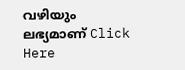വഴിയും ലഭ്യമാണ് Click Here